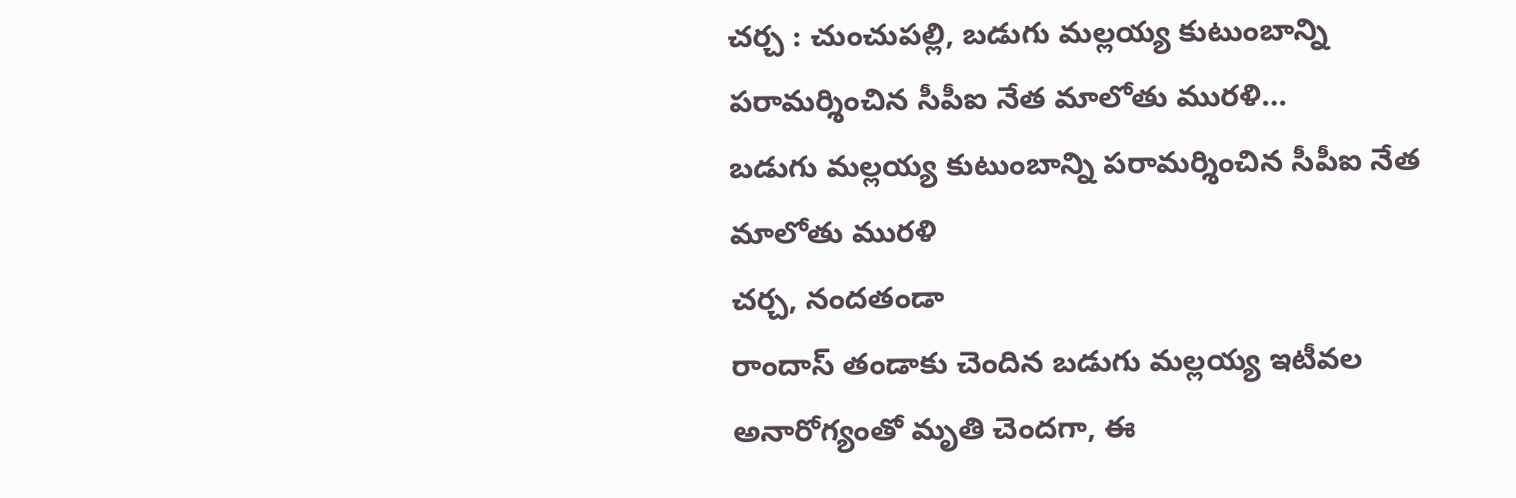చర్చ : చుంచుపల్లి, బడుగు మల్లయ్య కుటుంబాన్ని పరామర్శించిన సీపీఐ నేత మాలోతు మురళి…
బడుగు మల్లయ్య కుటుంబాన్ని పరామర్శించిన సీపీఐ నేత మాలోతు మురళి
చర్చ, నందతండా
రాందాస్ తండాకు చెందిన బడుగు మల్లయ్య ఇటీవల అనారోగ్యంతో మృతి చెందగా, ఈ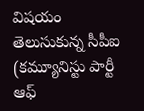విషయం తెలుసుకున్న సీపీఐ (కమ్యూనిస్టు పార్టీ ఆఫ్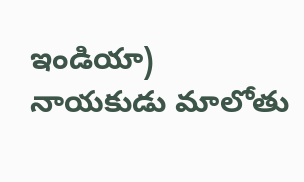ఇండియా) నాయకుడు మాలోతు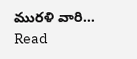మురళి వారి…
Read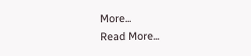More...
Read More...